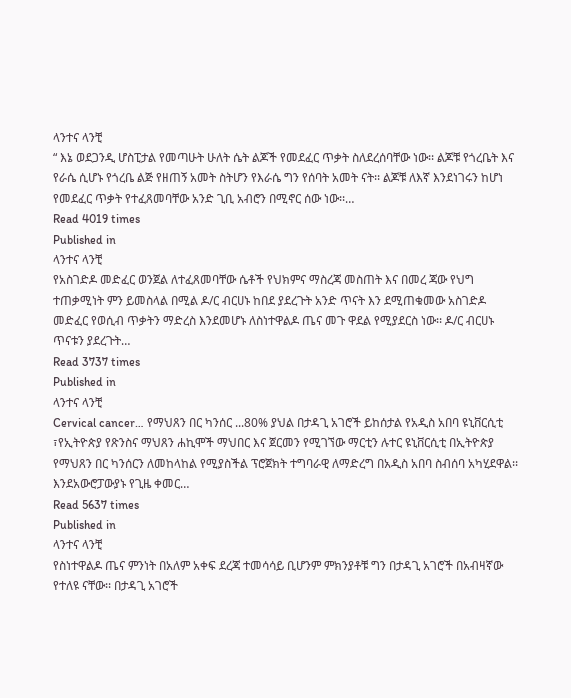ላንተና ላንቺ
“ እኔ ወደጋንዲ ሆስፒታል የመጣሁት ሁለት ሴት ልጆች የመደፈር ጥቃት ስለደረሰባቸው ነው፡፡ ልጆቹ የጎረቤት እና የራሴ ሲሆኑ የጎረቤ ልጅ የዘጠኝ አመት ስትሆን የእራሴ ግን የሰባት አመት ናት፡፡ ልጆቹ ለእኛ እንደነገሩን ከሆነ የመደፈር ጥቃት የተፈጸመባቸው አንድ ጊቢ አብሮን በሚኖር ሰው ነው፡፡…
Read 4019 times
Published in
ላንተና ላንቺ
የአስገድዶ መድፈር ወንጀል ለተፈጸመባቸው ሴቶች የህክምና ማስረጃ መስጠት እና በመረ ጃው የህግ ተጠቃሚነት ምን ይመስላል በሚል ዶ/ር ብርሀኑ ከበደ ያደረጉት አንድ ጥናት እን ደሚጠቁመው አስገድዶ መድፈር የወሲብ ጥቃትን ማድረስ እንደመሆኑ ለስነተዋልዶ ጤና መጉ ዋደል የሚያደርስ ነው፡፡ ዶ/ር ብርሀኑ ጥናቱን ያደረጉት…
Read 3737 times
Published in
ላንተና ላንቺ
Cervical cancer… የማህጸን በር ካንሰር ...80% ያህል በታዳጊ አገሮች ይከሰታል የአዲስ አበባ ዩኒቨርሲቲ ፣የኢትዮጵያ የጽንስና ማህጸን ሐኪሞች ማህበር እና ጀርመን የሚገኘው ማርቲን ሉተር ዩኒቨርሲቲ በኢትዮጵያ የማህጸን በር ካንሰርን ለመከላከል የሚያስችል ፕሮጀክት ተግባራዊ ለማድረግ በአዲስ አበባ ስብሰባ አካሂደዋል፡፡ እንደአውሮፓውያኑ የጊዜ ቀመር…
Read 5637 times
Published in
ላንተና ላንቺ
የስነተዋልዶ ጤና ምንነት በአለም አቀፍ ደረጃ ተመሳሳይ ቢሆንም ምክንያቶቹ ግን በታዳጊ አገሮች በአብዛኛው የተለዩ ናቸው፡፡ በታዳጊ አገሮች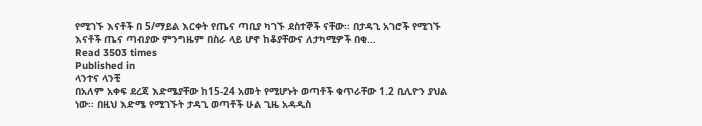የሚገኙ እናቶች በ 5/ማይል እርቀት የጤና ጣቢያ ካገኙ ደስተኞች ናቸው፡፡ በታዳጊ አገሮች የሚገኙ እናቶች ጤና ጣብያው ምንግዜም በስራ ላይ ሆኖ ከቆያቸውና ለታካሚዎች በቂ…
Read 3503 times
Published in
ላንተና ላንቺ
በአለም አቀፍ ደረጃ እድሜያቸው ከ15-24 አመት የሚሆኑት ወጣቶች ቁጥራቸው 1.2 ቢሊዮን ያህል ነው፡፡ በዚህ እድሜ የሚገኙት ታዳጊ ወጣቶች ሁል ጊዜ አዳዲስ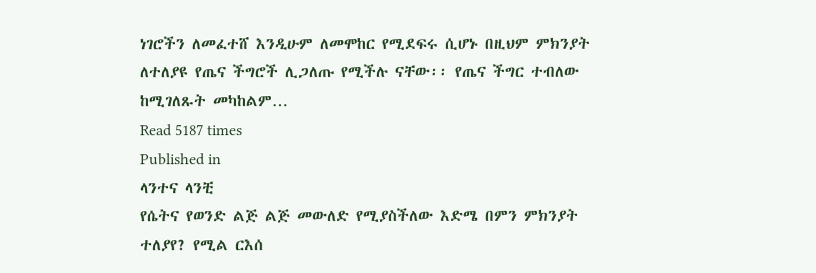ነገሮችን ለመፈተሸ እንዲሁም ለመሞከር የሚደፍሩ ሲሆኑ በዚህም ምክንያት ለተለያዩ የጤና ችግሮች ሊጋለጡ የሚችሉ ናቸው፡፡ የጤና ችግር ተብለው ከሚገለጹት መካከልም…
Read 5187 times
Published in
ላንተና ላንቺ
የሴትና የወንድ ልጅ ልጅ መውለድ የሚያስችለው እድሜ በምን ምክንያት ተለያየ? የሚል ርእሰ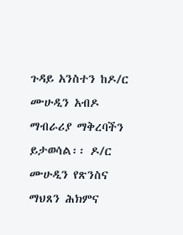ጉዳይ አንስተን ከዶ/ር ሙሁዲን አብዶ ማብራሪያ ማቅረባችን ይታወሳል፡፡ ዶ/ር ሙሁዲን የጽንስና ማህጸን ሕክምና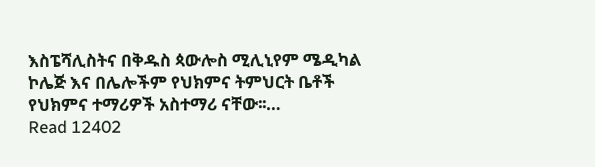እስፔሻሊስትና በቅዱስ ጳውሎስ ሚሊኒየም ሜዲካል ኮሌጅ እና በሌሎችም የህክምና ትምህርት ቤቶች የህክምና ተማሪዎች አስተማሪ ናቸው፡፡…
Read 12402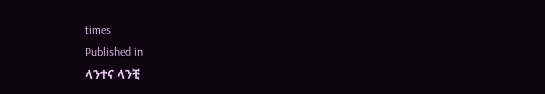times
Published in
ላንተና ላንቺ